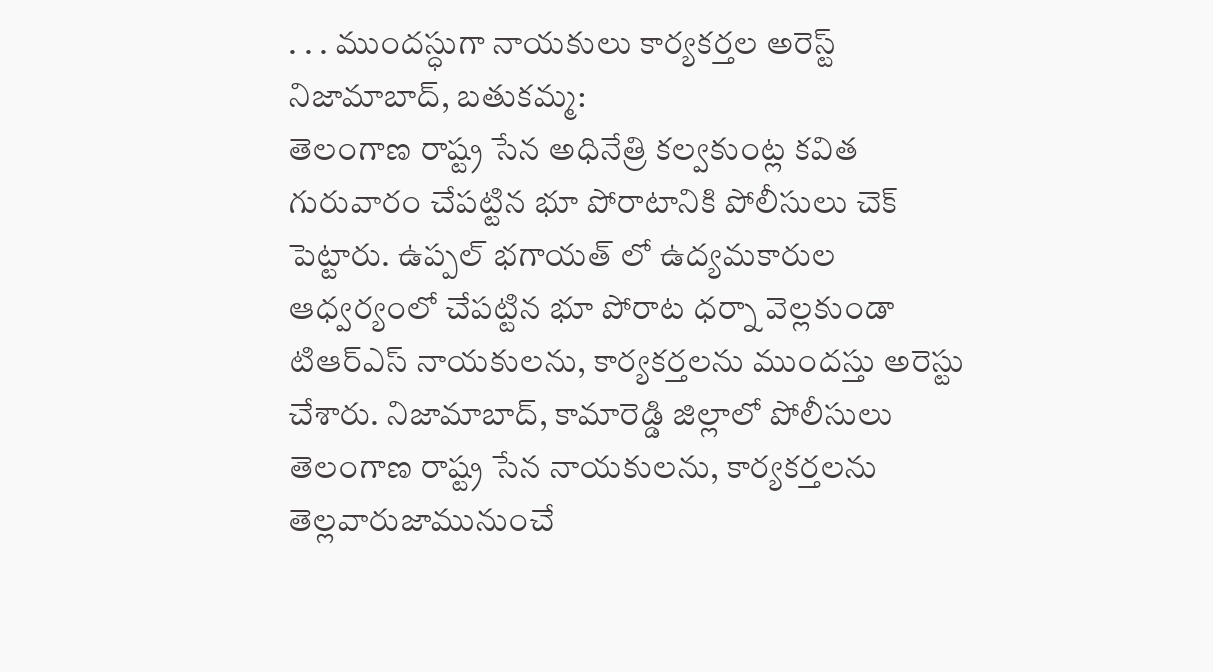. . . ముందస్ధుగా నాయకులు కార్యకర్తల అరెస్ట్
నిజామాబాద్, బతుకమ్మ:
తెలంగాణ రాష్ట్ర సేన అధినేత్రి కల్వకుంట్ల కవిత గురువారం చేపట్టిన భూ పోరాటానికి పోలీసులు చెక్ పెట్టారు. ఉప్పల్ భగాయత్ లో ఉద్యమకారుల ఆధ్వర్యంలో చేపట్టిన భూ పోరాట ధర్నా వెల్లకుండా టిఆర్ఎస్ నాయకులను, కార్యకర్తలను ముందస్తు అరెస్టు చేశారు. నిజామాబాద్, కామారెడ్డి జిల్లాలో పోలీసులు తెలంగాణ రాష్ట్ర సేన నాయకులను, కార్యకర్తలను తెల్లవారుజామునుంచే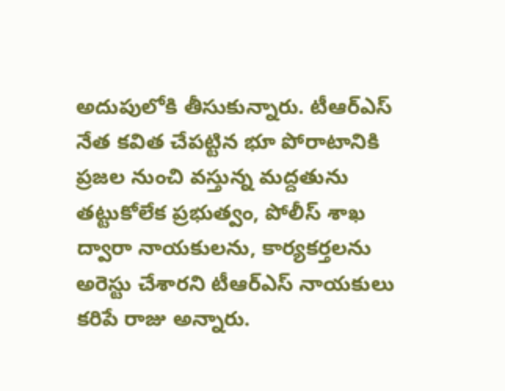అదుపులోకి తీసుకున్నారు. టీఆర్ఎస్ నేత కవిత చేపట్టిన భూ పోరాటానికి ప్రజల నుంచి వస్తున్న మద్దతును తట్టుకోలేక ప్రభుత్వం, పోలీస్ శాఖ ద్వారా నాయకులను, కార్యకర్తలను అరెస్టు చేశారని టీఆర్ఎస్ నాయకులు కరిపే రాజు అన్నారు.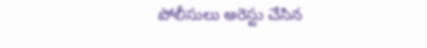పోలీసులు అరెస్టు చేసిన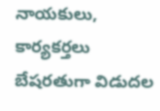నాయకులు, కార్యకర్తలు బేషరతుగా విడుదల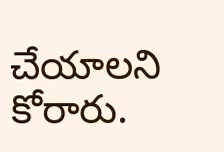చేయాలని కోరారు.